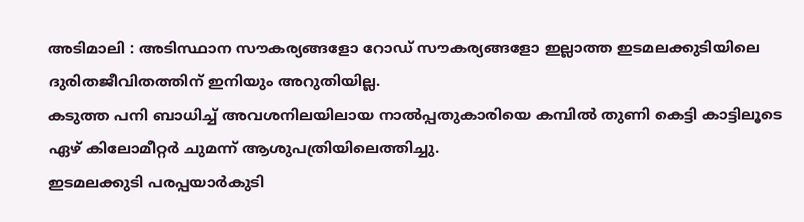അടിമാലി : അടിസ്ഥാന സൗകര്യങ്ങളോ റോഡ് സൗകര്യങ്ങളോ ഇല്ലാത്ത ഇടമലക്കുടിയിലെ ദുരിതജീവിതത്തിന് ഇനിയും അറുതിയില്ല.
കടുത്ത പനി ബാധിച്ച് അവശനിലയിലായ നാൽപ്പതുകാരിയെ കമ്പിൽ തുണി കെട്ടി കാട്ടിലൂടെ ഏഴ് കിലോമീറ്റർ ചുമന്ന് ആശുപത്രിയിലെത്തിച്ചു.
ഇടമലക്കുടി പരപ്പയാർകുടി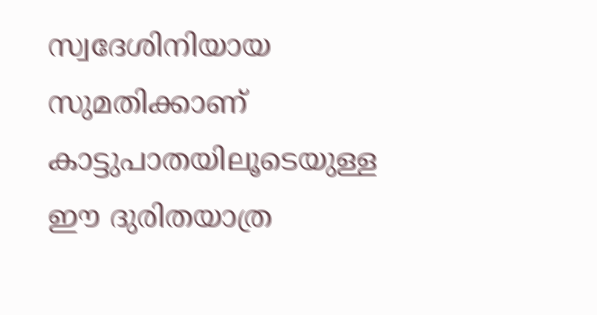സ്വദേശിനിയായ സുമതിക്കാണ് കാട്ടുപാതയിലൂടെയുള്ള ഈ ദുരിതയാത്ര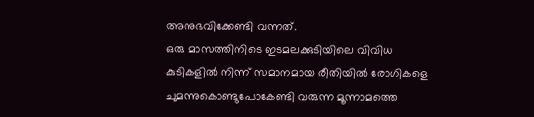അനുഭവിക്കേണ്ടി വന്നത്.
ഒരു മാസത്തിനിടെ ഇടമലക്കുടിയിലെ വിവിധ കുടികളിൽ നിന്ന് സമാനമായ രീതിയിൽ രോഗികളെ ചുമന്നുകൊണ്ടുപോകേണ്ടി വരുന്ന മൂന്നാമത്തെ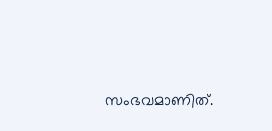സംഭവമാണിത്.